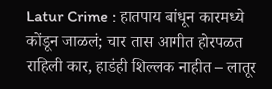Latur Crime : हातपाय बांधून कारमध्ये कोंडून जाळलं; चार तास आगीत होरपळत राहिली कार, हाडंही शिल्लक नाहीत – लातूर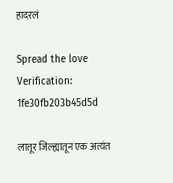हादरलं

Spread the love
Verification: 1fe30fb203b45d5d

लातूर जिल्ह्यातून एक अत्यंत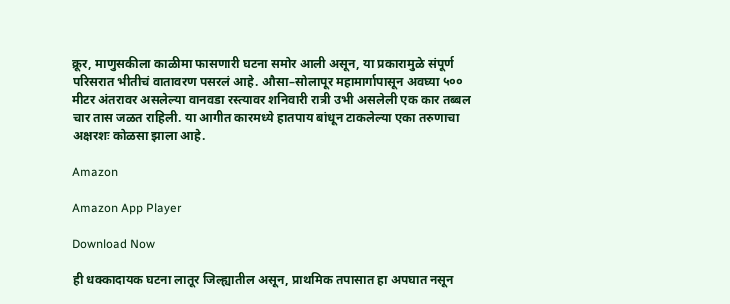क्रूर, माणुसकीला काळीमा फासणारी घटना समोर आली असून, या प्रकारामुळे संपूर्ण परिसरात भीतीचं वातावरण पसरलं आहे. औसा–सोलापूर महामार्गापासून अवघ्या ५०० मीटर अंतरावर असलेल्या वानवडा रस्त्यावर शनिवारी रात्री उभी असलेली एक कार तब्बल चार तास जळत राहिली. या आगीत कारमध्ये हातपाय बांधून टाकलेल्या एका तरुणाचा अक्षरशः कोळसा झाला आहे.

Amazon

Amazon App Player

Download Now

ही धक्कादायक घटना लातूर जिल्ह्यातील असून, प्राथमिक तपासात हा अपघात नसून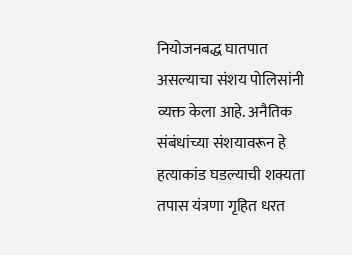नियोजनबद्ध घातपात असल्याचा संशय पोलिसांनी व्यक्त केला आहे. अनैतिक संबंधांच्या संशयावरून हे हत्याकांड घडल्याची शक्यता तपास यंत्रणा गृहित धरत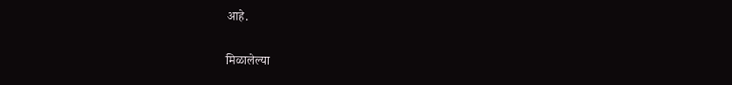आहे.

मिळालेल्या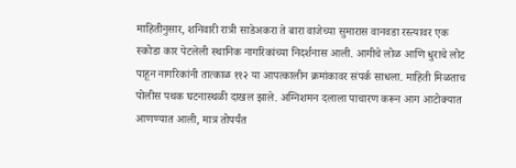माहितीनुसार, शनिवारी रात्री साडेअकरा ते बारा वाजेच्या सुमारास वानवडा रस्त्यावर एक स्कोडा कार पेटलेली स्थानिक नागरिकांच्या निदर्शनास आली. आगीचे लोळ आणि धुराचे लोट पाहून नागरिकांनी तात्काळ ११२ या आपत्कालीन क्रमांकावर संपर्क साधला. माहिती मिळताच पोलीस पथक घटनास्थळी दाखल झाले. अग्निशमन दलाला पाचारण करून आग आटोक्यात आणण्यात आली, मात्र तोपर्यंत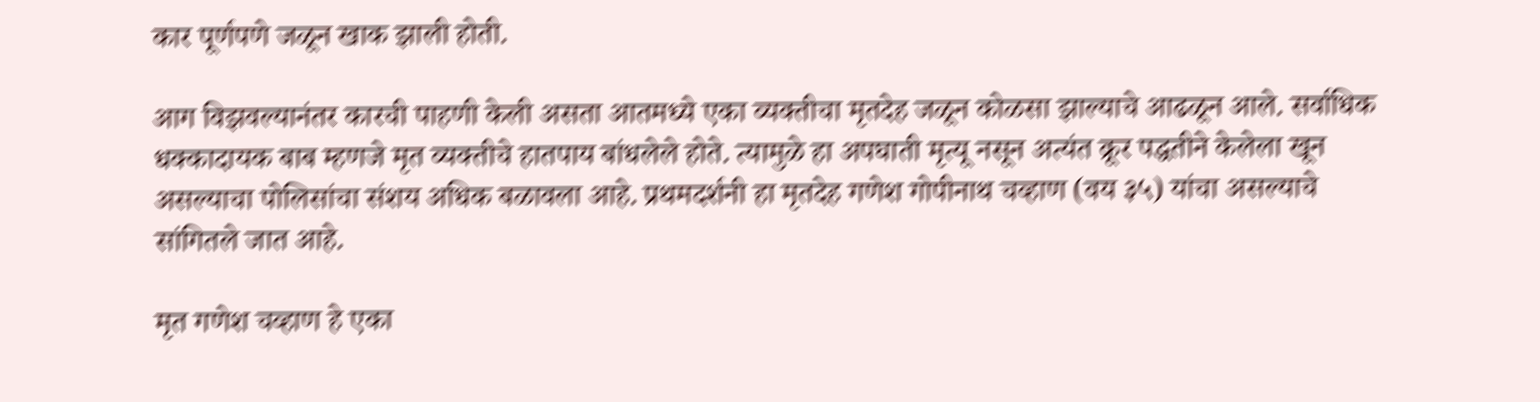कार पूर्णपणे जळून खाक झाली होती.

आग विझवल्यानंतर कारची पाहणी केली असता आतमध्ये एका व्यक्तीचा मृतदेह जळून कोळसा झाल्याचे आढळून आले. सर्वाधिक धक्कादायक बाब म्हणजे मृत व्यक्तीचे हातपाय बांधलेले होते. त्यामुळे हा अपघाती मृत्यू नसून अत्यंत क्रूर पद्धतीने केलेला खून असल्याचा पोलिसांचा संशय अधिक बळावला आहे. प्रथमदर्शनी हा मृतदेह गणेश गोपीनाथ चव्हाण (वय ३५) यांचा असल्याचे सांगितले जात आहे.

मृत गणेश चव्हाण हे एका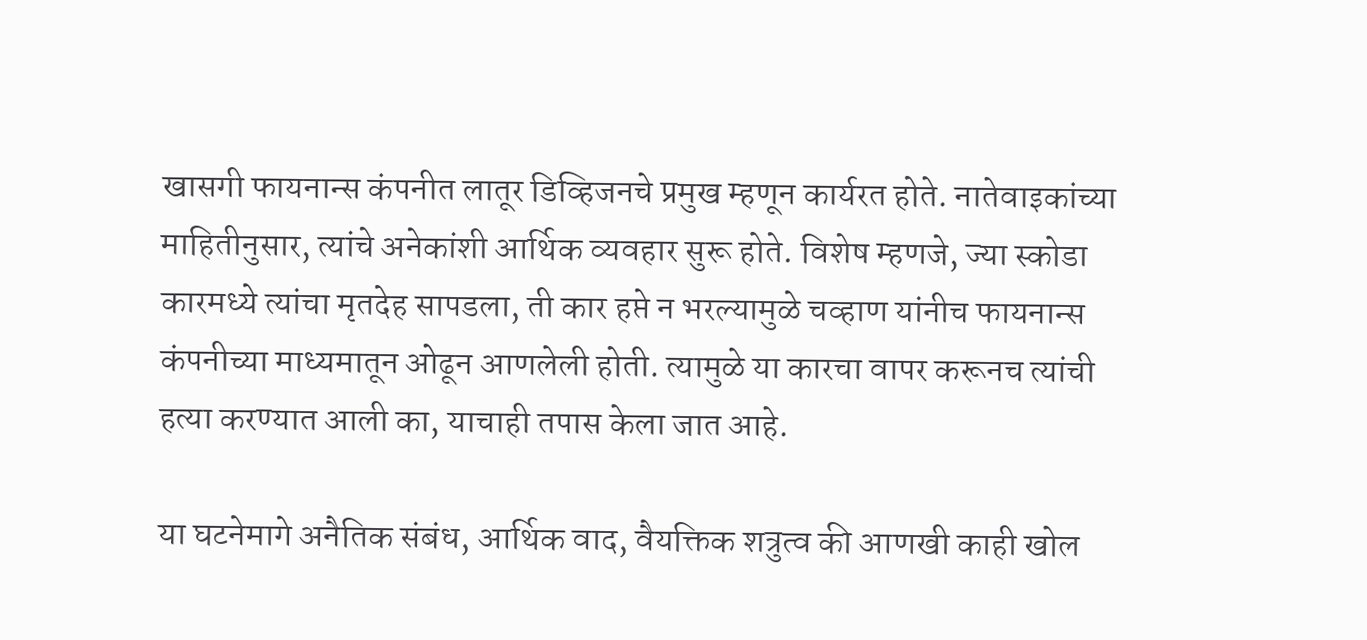खासगी फायनान्स कंपनीत लातूर डिव्हिजनचे प्रमुख म्हणून कार्यरत होते. नातेवाइकांच्या माहितीनुसार, त्यांचे अनेकांशी आर्थिक व्यवहार सुरू होते. विशेष म्हणजे, ज्या स्कोडा कारमध्ये त्यांचा मृतदेह सापडला, ती कार हप्ते न भरल्यामुळे चव्हाण यांनीच फायनान्स कंपनीच्या माध्यमातून ओढून आणलेली होती. त्यामुळे या कारचा वापर करूनच त्यांची हत्या करण्यात आली का, याचाही तपास केला जात आहे.

या घटनेमागे अनैतिक संबंध, आर्थिक वाद, वैयक्तिक शत्रुत्व की आणखी काही खोल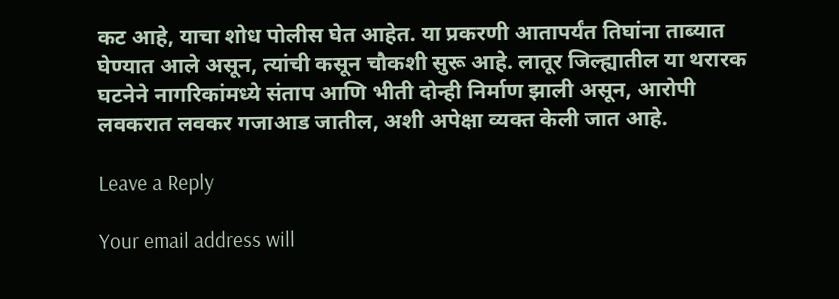कट आहे, याचा शोध पोलीस घेत आहेत. या प्रकरणी आतापर्यंत तिघांना ताब्यात घेण्यात आले असून, त्यांची कसून चौकशी सुरू आहे. लातूर जिल्ह्यातील या थरारक घटनेने नागरिकांमध्ये संताप आणि भीती दोन्ही निर्माण झाली असून, आरोपी लवकरात लवकर गजाआड जातील, अशी अपेक्षा व्यक्त केली जात आहे.

Leave a Reply

Your email address will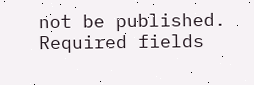not be published. Required fields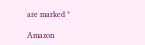are marked *

Amazon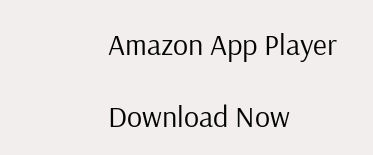Amazon App Player

Download Now